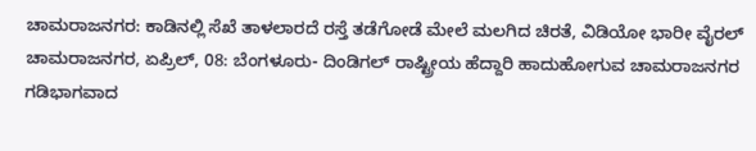ಚಾಮರಾಜನಗರ: ಕಾಡಿನಲ್ಲಿ ಸೆಖೆ ತಾಳಲಾರದೆ ರಸ್ತೆ ತಡೆಗೋಡೆ ಮೇಲೆ ಮಲಗಿದ ಚಿರತೆ, ವಿಡಿಯೋ ಭಾರೀ ವೈರಲ್
ಚಾಮರಾಜನಗರ, ಏಪ್ರಿಲ್, 08: ಬೆಂಗಳೂರು- ದಿಂಡಿಗಲ್ ರಾಷ್ಟ್ರೀಯ ಹೆದ್ದಾರಿ ಹಾದುಹೋಗುವ ಚಾಮರಾಜನಗರ ಗಡಿಭಾಗವಾದ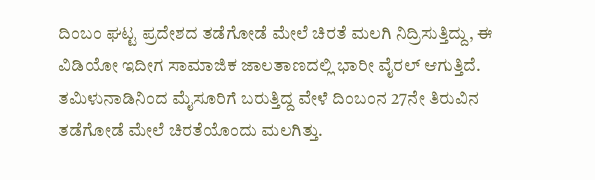ದಿಂಬಂ ಘಟ್ಟ ಪ್ರದೇಶದ ತಡೆಗೋಡೆ ಮೇಲೆ ಚಿರತೆ ಮಲಗಿ ನಿದ್ರಿಸುತ್ತಿದ್ದು, ಈ ವಿಡಿಯೋ ಇದೀಗ ಸಾಮಾಜಿಕ ಜಾಲತಾಣದಲ್ಲಿ ಭಾರೀ ವೈರಲ್ ಆಗುತ್ತಿದೆ.
ತಮಿಳುನಾಡಿನಿಂದ ಮೈಸೂರಿಗೆ ಬರುತ್ತಿದ್ದ ವೇಳೆ ದಿಂಬಂನ 27ನೇ ತಿರುವಿನ ತಡೆಗೋಡೆ ಮೇಲೆ ಚಿರತೆಯೊಂದು ಮಲಗಿತ್ತು.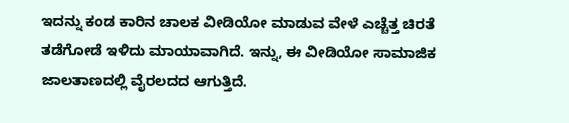ಇದನ್ನು ಕಂಡ ಕಾರಿನ ಚಾಲಕ ವೀಡಿಯೋ ಮಾಡುವ ವೇಳೆ ಎಚ್ಚೆತ್ತ ಚಿರತೆ ತಡೆಗೋಡೆ ಇಳಿದು ಮಾಯಾವಾಗಿದೆ. ಇನ್ನು, ಈ ವೀಡಿಯೋ ಸಾಮಾಜಿಕ ಜಾಲತಾಣದಲ್ಲಿ ವೈರಲದದ ಆಗುತ್ತಿದೆ.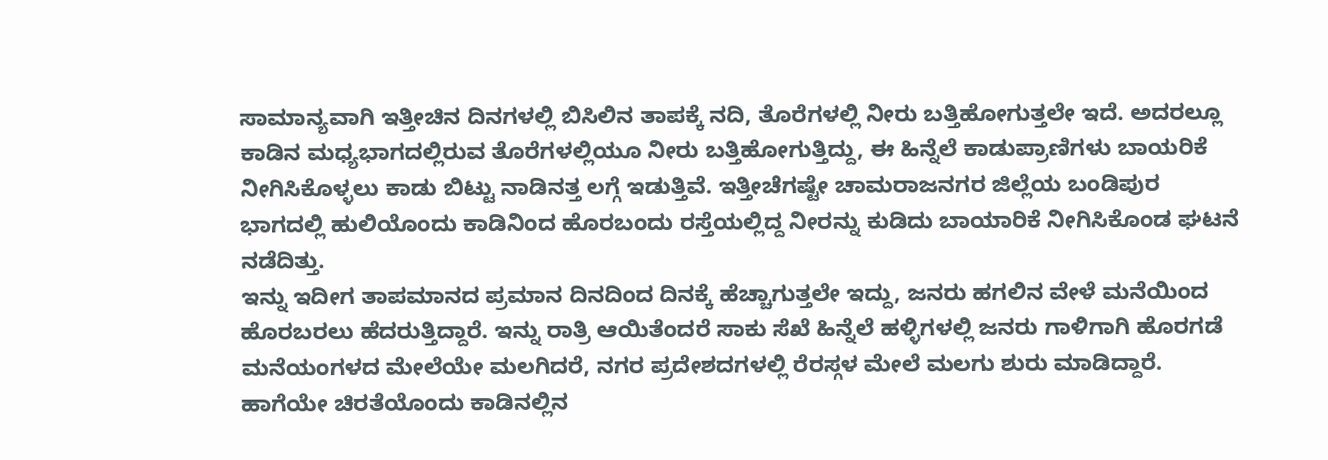ಸಾಮಾನ್ಯವಾಗಿ ಇತ್ತೀಚಿನ ದಿನಗಳಲ್ಲಿ ಬಿಸಿಲಿನ ತಾಪಕ್ಕೆ ನದಿ, ತೊರೆಗಳಲ್ಲಿ ನೀರು ಬತ್ತಿಹೋಗುತ್ತಲೇ ಇದೆ. ಅದರಲ್ಲೂ ಕಾಡಿನ ಮಧ್ಯಭಾಗದಲ್ಲಿರುವ ತೊರೆಗಳಲ್ಲಿಯೂ ನೀರು ಬತ್ತಿಹೋಗುತ್ತಿದ್ದು, ಈ ಹಿನ್ನೆಲೆ ಕಾಡುಪ್ರಾಣಿಗಳು ಬಾಯರಿಕೆ ನೀಗಿಸಿಕೊಳ್ಳಲು ಕಾಡು ಬಿಟ್ಟು ನಾಡಿನತ್ತ ಲಗ್ಗೆ ಇಡುತ್ತಿವೆ. ಇತ್ತೀಚೆಗಷ್ಟೇ ಚಾಮರಾಜನಗರ ಜಿಲ್ಲೆಯ ಬಂಡಿಪುರ ಭಾಗದಲ್ಲಿ ಹುಲಿಯೊಂದು ಕಾಡಿನಿಂದ ಹೊರಬಂದು ರಸ್ತೆಯಲ್ಲಿದ್ದ ನೀರನ್ನು ಕುಡಿದು ಬಾಯಾರಿಕೆ ನೀಗಿಸಿಕೊಂಡ ಘಟನೆ ನಡೆದಿತ್ತು.
ಇನ್ನು ಇದೀಗ ತಾಪಮಾನದ ಪ್ರಮಾನ ದಿನದಿಂದ ದಿನಕ್ಕೆ ಹೆಚ್ಚಾಗುತ್ತಲೇ ಇದ್ದು, ಜನರು ಹಗಲಿನ ವೇಳೆ ಮನೆಯಿಂದ ಹೊರಬರಲು ಹೆದರುತ್ತಿದ್ದಾರೆ. ಇನ್ನು ರಾತ್ರಿ ಆಯಿತೆಂದರೆ ಸಾಕು ಸೆಖೆ ಹಿನ್ನೆಲೆ ಹಳ್ಳಿಗಳಲ್ಲಿ ಜನರು ಗಾಳಿಗಾಗಿ ಹೊರಗಡೆ ಮನೆಯಂಗಳದ ಮೇಲೆಯೇ ಮಲಗಿದರೆ, ನಗರ ಪ್ರದೇಶದಗಳಲ್ಲಿ ರೆರಸ್ಗಳ ಮೇಲೆ ಮಲಗು ಶುರು ಮಾಡಿದ್ದಾರೆ. ಹಾಗೆಯೇ ಚಿರತೆಯೊಂದು ಕಾಡಿನಲ್ಲಿನ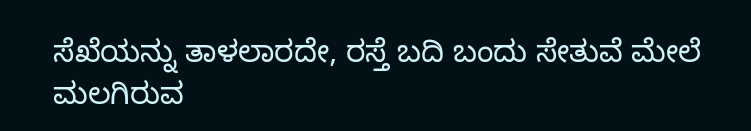ಸೆಖೆಯನ್ನು ತಾಳಲಾರದೇ, ರಸ್ತೆ ಬದಿ ಬಂದು ಸೇತುವೆ ಮೇಲೆ ಮಲಗಿರುವ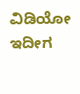ವಿಡಿಯೋ ಇದೀಗ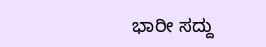ಭಾರೀ ಸದ್ದು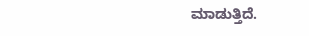ಮಾಡುತ್ತಿದೆ.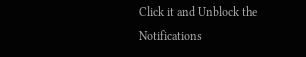Click it and Unblock the Notifications